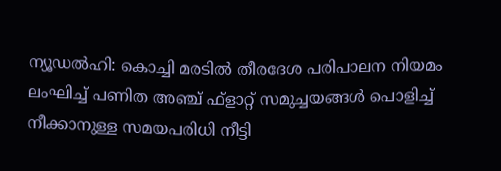ന്യൂഡൽഹി: കൊച്ചി മരടിൽ തീരദേശ പരിപാലന നിയമം ലംഘിച്ച് പണിത അഞ്ച് ഫ്ളാറ്റ് സമുച്ചയങ്ങൾ പൊളിച്ച് നീക്കാനുള്ള സമയപരിധി നീട്ടി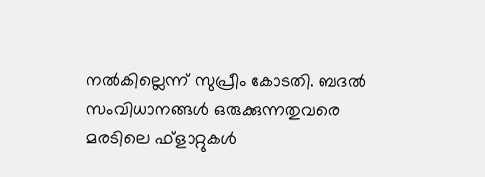നൽകില്ലെന്ന് സുപ്രീം കോടതി. ബദൽ സംവിധാനങ്ങൾ ഒരുക്കുന്നതുവരെ മരടിലെ ഫ്ളാറ്റുകൾ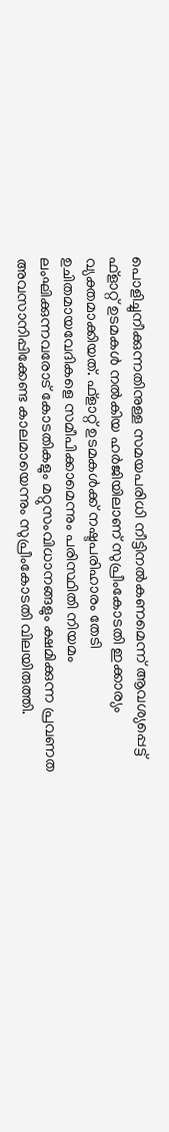പൊളിച്ചുനീക്കുന്നതിനുള്ള സമയപരിധി നീട്ടിനൽകണമെന്ന് ആവശ്യപ്പെട്ട് ഫ്ളാറ്റ് ഉടമകൾ നൽകിയ ഹർജിയിലാണ് സുപ്രീംകോടതി ഇക്കാര്യം വ്യക്തമാക്കിയത്. ഫ്ളാറ്റ് ഉടമകൾക്ക് നഷ്ടപരിഹാരം തേടി ഉചിതമായവേദികളെ സമീപിക്കാമെന്നും പരിസ്ഥിതി നിയമം ലംഘിക്കുന്നവരോട് കോടതികളും മറ്റുസംവിധാനങ്ങളും ക്ഷമിക്കുന്ന പ്രവണത അവസാനിപ്പിക്കേണ്ട കാലമായെന്നും സുപ്രീംകോടതി വിലയിരുത്തി.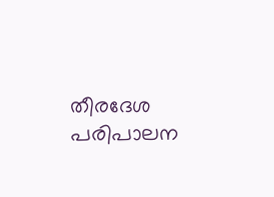തീരദേശ പരിപാലന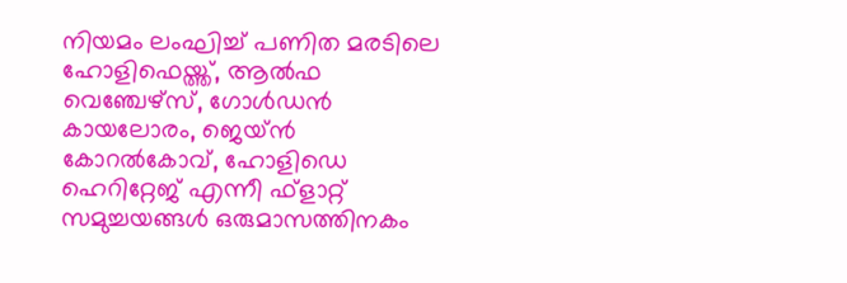നിയമം ലംഘിച്ച് പണിത മരടിലെ ഹോളിഫെയ്ത്ത്, ആൽഫ വെഞ്ചേഴ്സ്, ഗോൾഡൻ കായലോരം, ജെയ്ൻ കോറൽകോവ്, ഹോളിഡെ ഹെറിറ്റേജ് എന്നീ ഫ്ളാറ്റ് സമുച്ചയങ്ങൾ ഒരുമാസത്തിനകം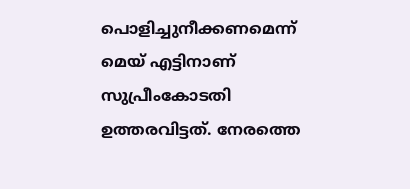പൊളിച്ചുനീക്കണമെന്ന് മെയ് എട്ടിനാണ് സുപ്രീംകോടതി ഉത്തരവിട്ടത്. നേരത്തെ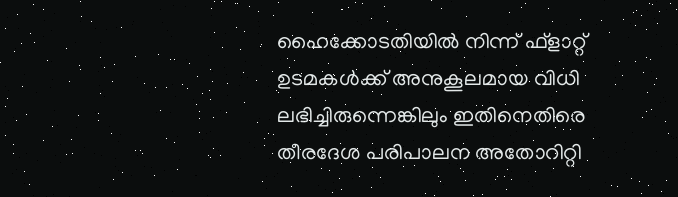ഹൈക്കോടതിയിൽ നിന്ന് ഫ്ളാറ്റ് ഉടമകൾക്ക് അനുകൂലമായ വിധി ലഭിച്ചിരുന്നെങ്കിലും ഇതിനെതിരെ തീരദേശ പരിപാലന അതോറിറ്റി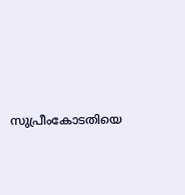സുപ്രീംകോടതിയെ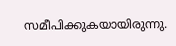സമീപിക്കുകയായിരുന്നു.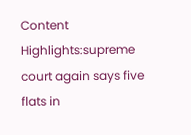Content Highlights:supreme court again says five flats in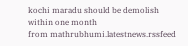kochi maradu should be demolish within one month
from mathrubhumi.latestnews.rssfeed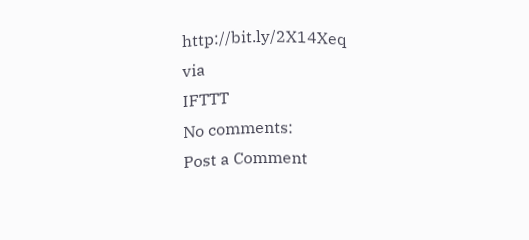http://bit.ly/2X14Xeq
via
IFTTT
No comments:
Post a Comment